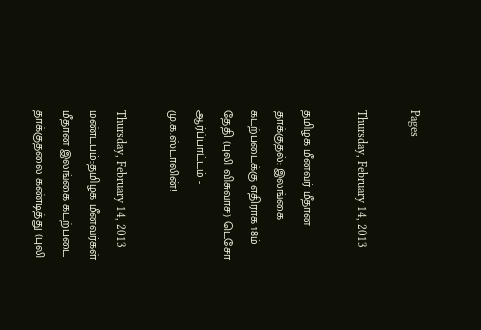Pages

Thursday, February 14, 2013

தமிழக மீனவர் மீதான தாக்குதல்: இலங்கை கடற்படைக்கு எதிராக 18ம் தேதி (புலி விசுவாச) டெசோ ஆர்ப்பாட்டம் - மு.க.ஸ்டாலின்!

Thursday, February 14, 2013
மண்டபம்::தமிழக மீனவர்கள் மீதான இலங்கை கடற்படை தாக்குதலை கண்டித்து (புலி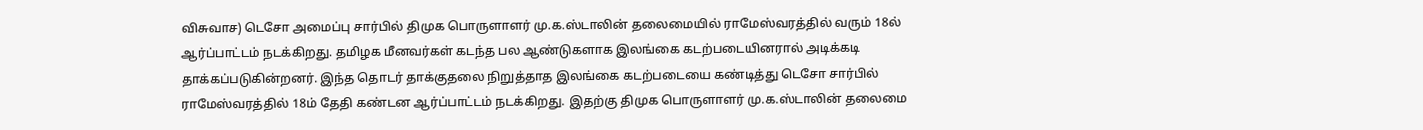விசுவாச) டெசோ அமைப்பு சார்பில் திமுக பொருளாளர் மு.க.ஸ்டாலின் தலைமையில் ராமேஸ்வரத்தில் வரும் 18ல் ஆர்ப்பாட்டம் நடக்கிறது. தமிழக மீனவர்கள் கடந்த பல ஆண்டுகளாக இலங்கை கடற்படையினரால் அடிக்கடி தாக்கப்படுகின்றனர். இந்த தொடர் தாக்குதலை நிறுத்தாத இலங்கை கடற்படையை கண்டித்து டெசோ சார்பில் ராமேஸ்வரத்தில் 18ம் தேதி கண்டன ஆர்ப்பாட்டம் நடக்கிறது. இதற்கு திமுக பொருளாளர் மு.க.ஸ்டாலின் தலைமை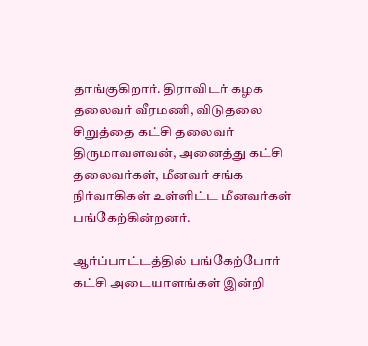தாங்குகிறார். திராவிடர் கழக தலைவர் வீரமணி, விடுதலை சிறுத்தை கட்சி தலைவர் திருமாவளவன், அனைத்து கட்சி தலைவர்கள், மீனவர் சங்க நிர்வாகிகள் உள்ளிட்ட மீனவர்கள் பங்கேற்கின்றனர்.

ஆர்ப்பாட்டத்தில் பங்கேற்போர் கட்சி அடையாளங்கள் இன்றி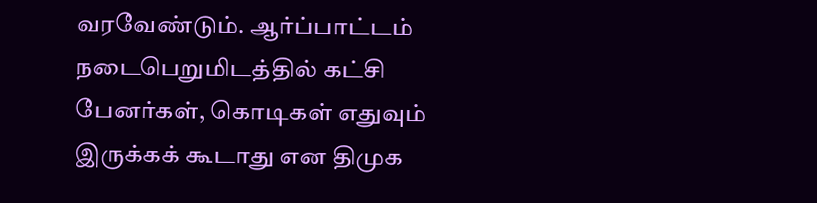வரவேண்டும். ஆர்ப்பாட்டம் நடைபெறுமிடத்தில் கட்சி பேனர்கள், கொடிகள் எதுவும் இருக்கக் கூடாது என திமுக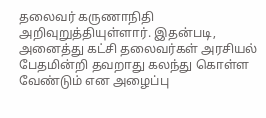தலைவர் கருணாநிதி அறிவுறுத்தியுள்ளார். இதன்படி, அனைத்து கட்சி தலைவர்கள் அரசியல் பேதமின்றி தவறாது கலந்து கொள்ள வேண்டும் என அழைப்பு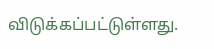விடுக்கப்பட்டுள்ளது.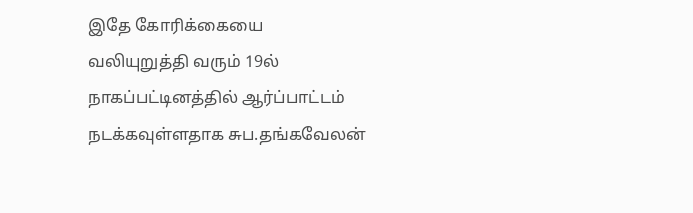இதே கோரிக்கையை வலியுறுத்தி வரும் 19ல் நாகப்பட்டினத்தில் ஆர்ப்பாட்டம் நடக்கவுள்ளதாக சுப.தங்கவேலன்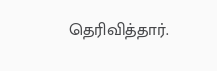தெரிவித்தார்.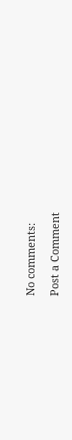No comments:

Post a Comment